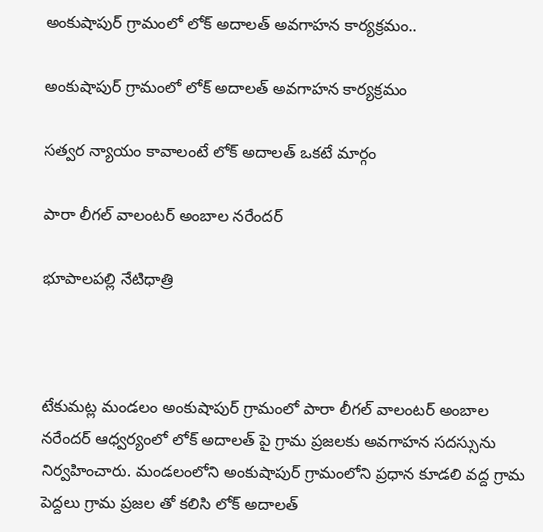అంకుషాపుర్ గ్రామంలో లోక్ అదాలత్ అవగాహన కార్యక్రమం..

అంకుషాపుర్ గ్రామంలో లోక్ అదాలత్ అవగాహన కార్యక్రమం

సత్వర న్యాయం కావాలంటే లోక్ అదాలత్ ఒకటే మార్గం

పారా లీగల్ వాలంటర్ అంబాల నరేందర్

భూపాలపల్లి నేటిధాత్రి



టేకుమట్ల మండలం అంకుషాపుర్ గ్రామంలో పారా లీగల్ వాలంటర్ అంబాల నరేందర్ ఆధ్వర్యంలో లోక్ అదాలత్ పై గ్రామ ప్రజలకు అవగాహన సదస్సును నిర్వహించారు. మండలంలోని అంకుషాపుర్ గ్రామంలోని ప్రధాన కూడలి వద్ద గ్రామ పెద్దలు గ్రామ ప్రజల తో కలిసి లోక్ అదాలత్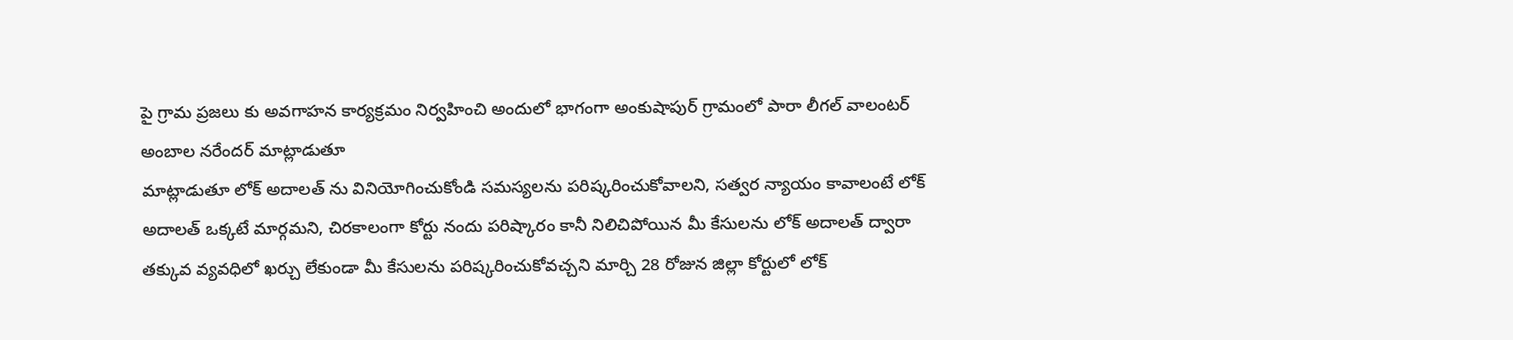పై గ్రామ ప్రజలు కు అవగాహన కార్యక్రమం నిర్వహించి అందులో భాగంగా అంకుషాపుర్ గ్రామంలో పారా లీగల్ వాలంటర్ అంబాల నరేందర్ మాట్లాడుతూ
మాట్లాడుతూ లోక్ అదాలత్ ను వినియోగించుకోండి సమస్యలను పరిష్కరించుకోవాలని, సత్వర న్యాయం కావాలంటే లోక్ అదాలత్ ఒక్కటే మార్గమని, చిరకాలంగా కోర్టు నందు పరిష్కారం కానీ నిలిచిపోయిన మీ కేసులను లోక్ అదాలత్ ద్వారా తక్కువ వ్యవధిలో ఖర్చు లేకుండా మీ కేసులను పరిష్కరించుకోవచ్చని మార్చి 28 రోజున జిల్లా కోర్టులో లోక్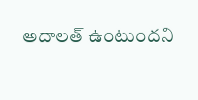అదాలత్ ఉంటుందని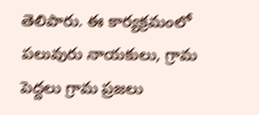తెలిపారు. ఈ కార్యక్రమంలో పలువురు నాయకులు, గ్రామ పెద్దలు గ్రామ ప్రజలు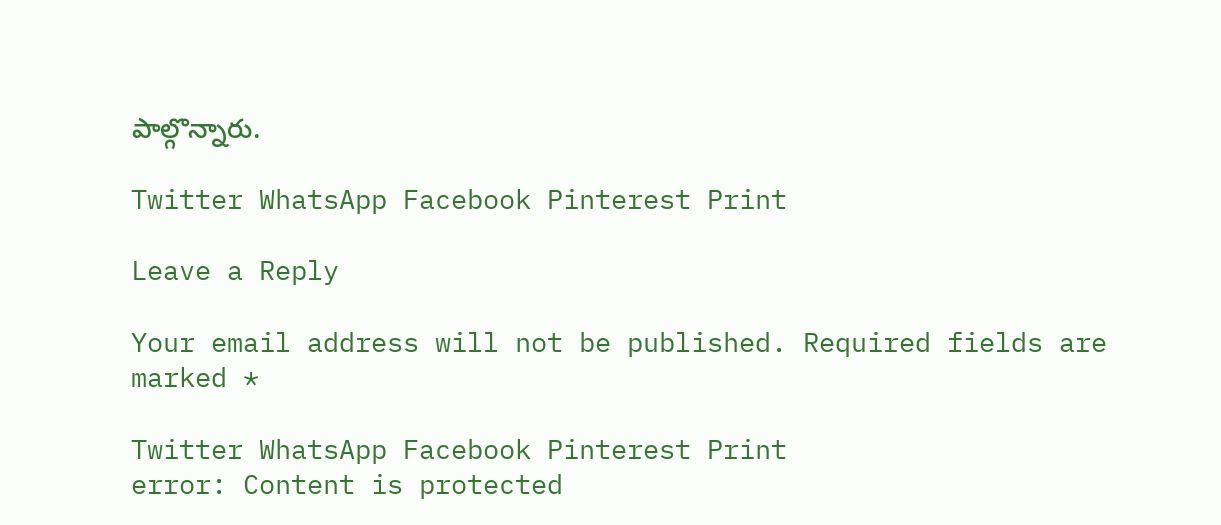పాల్గొన్నారు.

Twitter WhatsApp Facebook Pinterest Print

Leave a Reply

Your email address will not be published. Required fields are marked *

Twitter WhatsApp Facebook Pinterest Print
error: Content is protected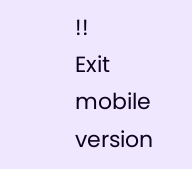!!
Exit mobile version